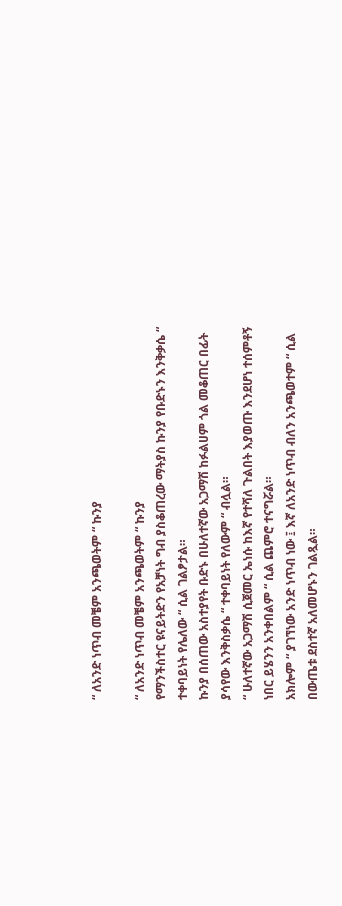“ ለአንድ ነጥብ መቼም አንጫወትም “ ኩንያ

“ ለአንድ ነጥብ መቼም አንጫወትም “ ኩንያ
የማንችስተር ዩናይትድን የአቻነት ግብ ያስቆጠረው ማትያስ ኩንያ የቡድኑን እንቅቃሴ “ ተቀባይነት የሌለው “ ሲል ገልፆታል።
ኩንያ በሰጠው አስተያየት ቡድኑ በሁለተኛው አጋማሽ ከፉልሀም ጎል መቆጠር በፊት ያሳየው እንቅስቃሴ “ ተቀባይነት የለውም “ ብሏል።
“ ሁለተኛው አጋማሽ ሲጀመር ኤነሱ ከእኛ የተሻለ ጉልበት እያወጡ እንደሆነ ተሰምቶኝ ነበር ይሄንን አንቀበልም “ ሲል ጨምሮ ተናግሯል።
አክሎም “ ያገኘነው አንድ ነጥብ ነው ፤ እኛ ለአንድ ነጥብ ብለን አንጫወተም “ ሲል በውጤቱ ደስተኛ አለመሆኑን ገልጿል።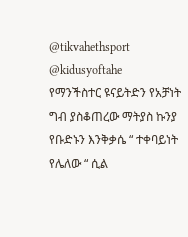@tikvahethsport @kidusyoftahe
የማንችስተር ዩናይትድን የአቻነት ግብ ያስቆጠረው ማትያስ ኩንያ የቡድኑን እንቅቃሴ “ ተቀባይነት የሌለው “ ሲል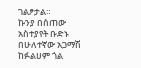ገልፆታል።
ኩንያ በሰጠው አስተያየት ቡድኑ በሁለተኛው አጋማሽ ከፉልሀም ጎል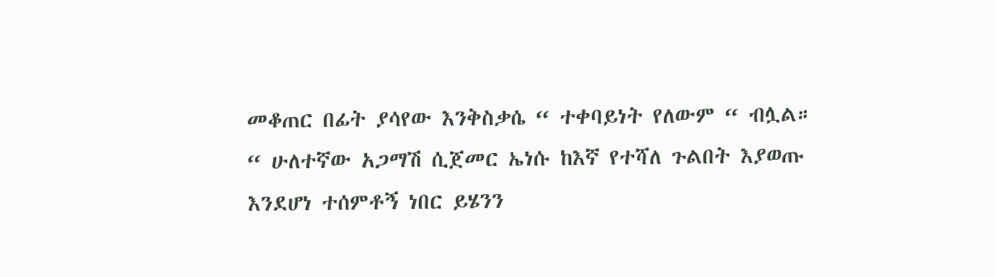መቆጠር በፊት ያሳየው እንቅስቃሴ “ ተቀባይነት የለውም “ ብሏል።
“ ሁለተኛው አጋማሽ ሲጀመር ኤነሱ ከእኛ የተሻለ ጉልበት እያወጡ እንደሆነ ተሰምቶኝ ነበር ይሄንን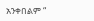አንቀበልም “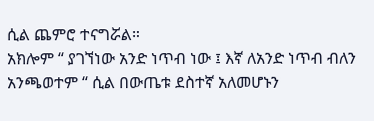ሲል ጨምሮ ተናግሯል።
አክሎም “ ያገኘነው አንድ ነጥብ ነው ፤ እኛ ለአንድ ነጥብ ብለን አንጫወተም “ ሲል በውጤቱ ደስተኛ አለመሆኑን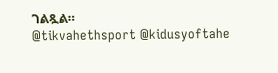ገልጿል።
@tikvahethsport @kidusyoftahe